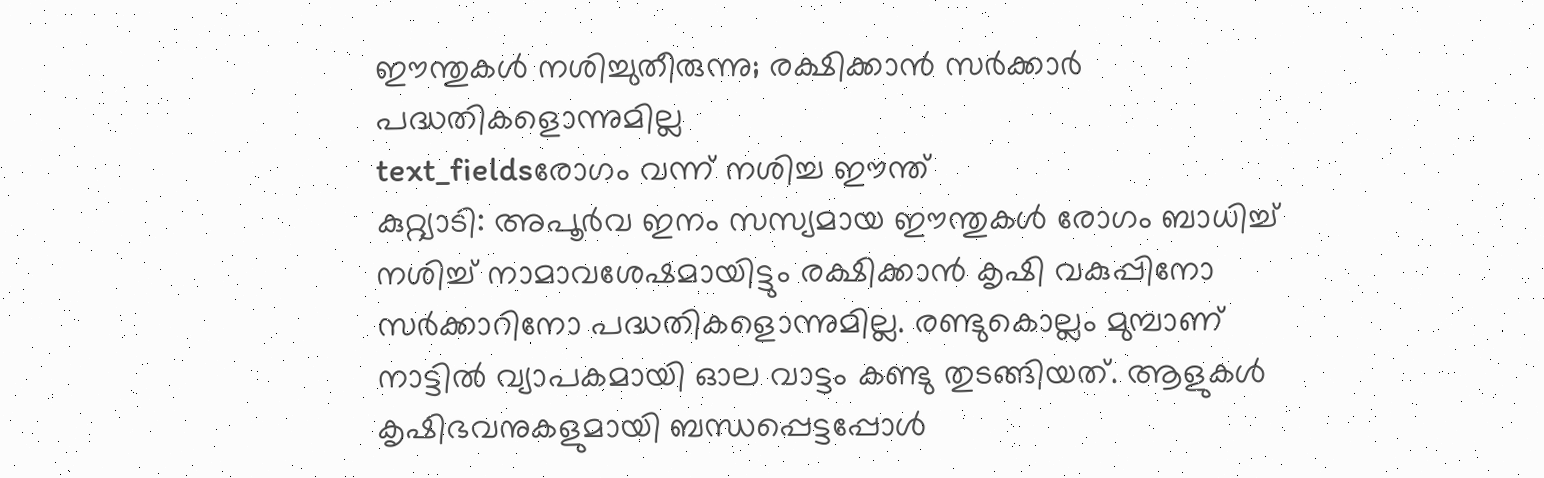ഈന്തുകൾ നശിച്ചുതീരുന്നു; രക്ഷിക്കാൻ സർക്കാർ പദ്ധതികളൊന്നുമില്ല
text_fieldsരോഗം വന്ന് നശിച്ച ഈന്ത്
കുറ്റ്യാടി: അപൂർവ ഇനം സസ്യമായ ഈന്തുകൾ രോഗം ബാധിച്ച് നശിച്ച് നാമാവശേഷമായിട്ടും രക്ഷിക്കാൻ കൃഷി വകുപ്പിനോ സർക്കാറിനോ പദ്ധതികളൊന്നുമില്ല. രണ്ടുകൊല്ലം മുമ്പാണ് നാട്ടിൽ വ്യാപകമായി ഓല വാട്ടം കണ്ടു തുടങ്ങിയത്. ആളുകൾ കൃഷിഭവനുകളുമായി ബന്ധപ്പെട്ടപ്പോൾ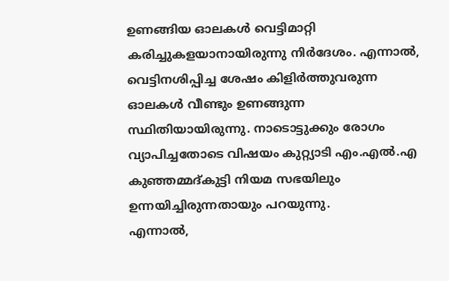ഉണങ്ങിയ ഓലകൾ വെട്ടിമാറ്റി കരിച്ചുകളയാനായിരുന്നു നിർദേശം. എന്നാൽ, വെട്ടിനശിപ്പിച്ച ശേഷം കിളിർത്തുവരുന്ന ഓലകൾ വീണ്ടും ഉണങ്ങുന്ന സ്ഥിതിയായിരുന്നു. നാടൊട്ടുക്കും രോഗം വ്യാപിച്ചതോടെ വിഷയം കുറ്റ്യാടി എം.എൽ.എ കുഞ്ഞമ്മദ്കുട്ടി നിയമ സഭയിലും ഉന്നയിച്ചിരുന്നതായും പറയുന്നു.
എന്നാൽ,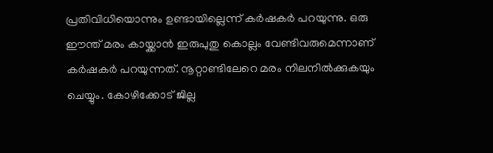പ്രതിവിധിയൊന്നും ഉണ്ടായില്ലെന്ന് കർഷകർ പറയുന്നു. ഒരു ഈന്ത് മരം കായ്ക്കാൻ ഇരുപുതു കൊല്ലം വേണ്ടിവരുമെന്നാണ് കർഷകർ പറയുന്നത്. നൂറ്റാണ്ടിലേറെ മരം നിലനിൽക്കുകയും ചെയ്യും. കോഴിക്കോട് ജില്ല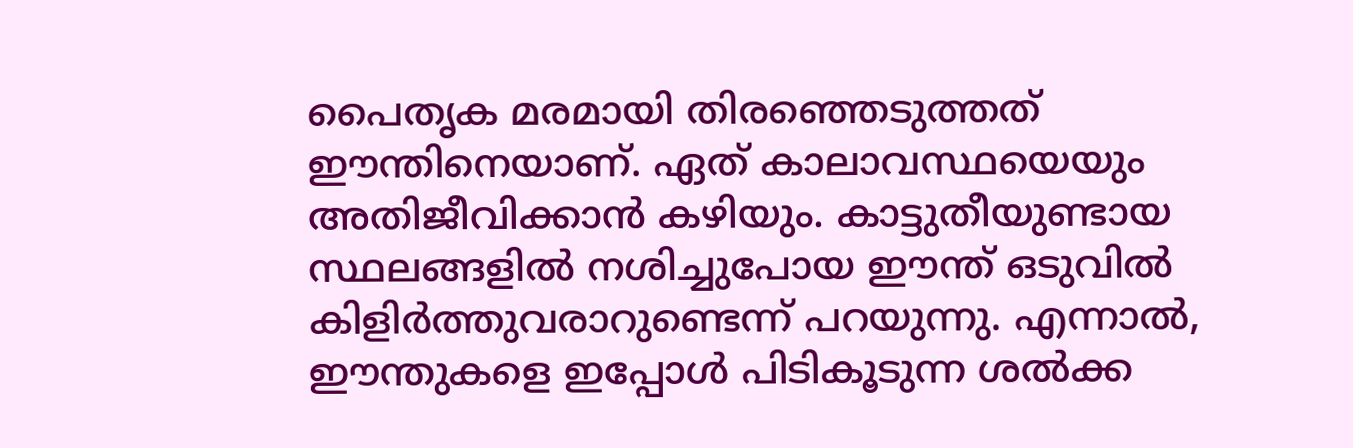പൈതൃക മരമായി തിരഞ്ഞെടുത്തത് ഈന്തിനെയാണ്. ഏത് കാലാവസ്ഥയെയും അതിജീവിക്കാൻ കഴിയും. കാട്ടുതീയുണ്ടായ സ്ഥലങ്ങളിൽ നശിച്ചുപോയ ഈന്ത് ഒടുവിൽ കിളിർത്തുവരാറുണ്ടെന്ന് പറയുന്നു. എന്നാൽ, ഈന്തുകളെ ഇപ്പോൾ പിടികൂടുന്ന ശൽക്ക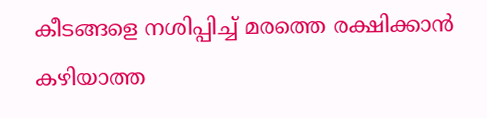കീടങ്ങളെ നശിപ്പിച്ച് മരത്തെ രക്ഷിക്കാൻ കഴിയാത്ത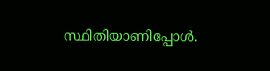സ്ഥിതിയാണിപ്പോൾ.